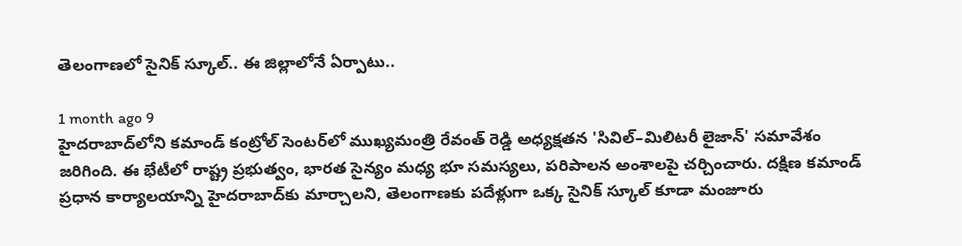తెలంగాణలో సైనిక్ స్కూల్.. ఈ జిల్లాలోనే ఏర్పాటు..

1 month ago 9
హైదరాబాద్‌లోని కమాండ్ కంట్రోల్ సెంటర్‌లో ముఖ్యమంత్రి రేవంత్ రెడ్డి అధ్యక్షతన 'సివిల్–మిలిటరీ లైజాన్' సమావేశం జరిగింది. ఈ భేటీలో రాష్ట్ర ప్రభుత్వం, భారత సైన్యం మధ్య భూ సమస్యలు, పరిపాలన అంశాలపై చర్చించారు. దక్షిణ కమాండ్ ప్రధాన కార్యాలయాన్ని హైదరాబాద్‌కు మార్చాలని, తెలంగాణకు పదేళ్లుగా ఒక్క సైనిక్ స్కూల్ కూడా మంజూరు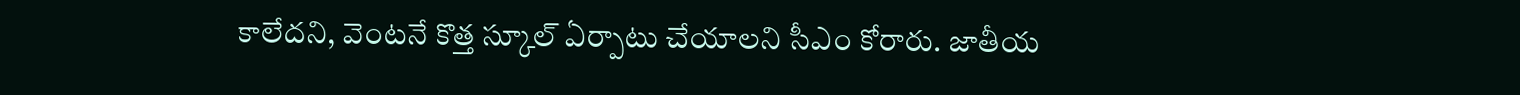కాలేదని, వెంటనే కొత్త స్కూల్ ఏర్పాటు చేయాలని సీఎం కోరారు. జాతీయ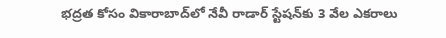భద్రత కోసం వికారాబాద్‌లో నేవీ రాడార్ స్టేషన్‌కు 3 వేల ఎకరాలు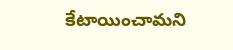కేటాయించామని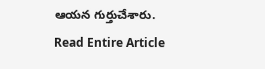ఆయన గుర్తుచేశారు.
Read Entire Article